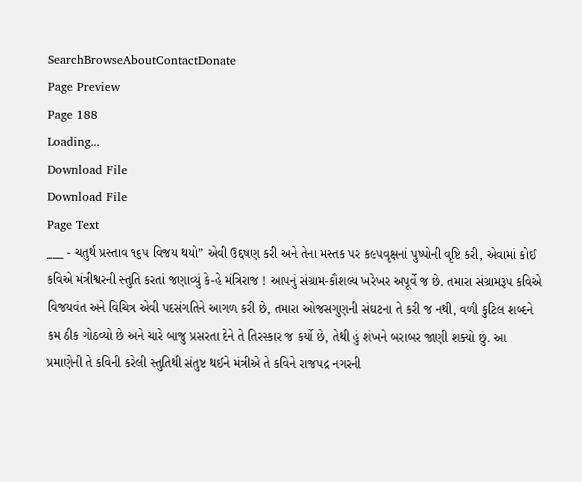SearchBrowseAboutContactDonate
Page Preview
Page 188
Loading...
Download File
Download File
Page Text
___ - ચતુર્થ પ્રસ્તાવ ૧૬૫ વિજય થયો” એવી ઉદ્દષણ કરી અને તેના મસ્તક પર ક૯૫વૃક્ષનાં પુષ્પોની વૃષ્ટિ કરી, એવામાં કોઈ કવિએ મંત્રીશ્વરની સ્તુતિ કરતાં જણાવ્યું કે-હે મંત્રિરાજ ! આપનું સંગ્રામ-કૌશલ્ય ખરેખર અપૂર્વે જ છે. તમારા સંગ્રામરૂપ કવિએ વિજયવંત અને વિચિત્ર એવી પદસંગતિને આગળ કરી છે, તમારા ઓજસગુણની સંઘટના તે કરી જ નથી, વળી કુટિલ શબ્દને કમ ઠીક ગોઠવ્યો છે અને ચારે બાજુ પ્રસરતા દેને તે તિરસ્કાર જ કર્યો છે, તેથી હું શંખને બરાબર જાણી શક્યો છું. આ પ્રમાણેની તે કવિની કરેલી સ્તુતિથી સંતુષ્ટ થઈને મંત્રીએ તે કવિને રાજપદ્ર નગરની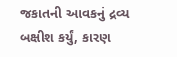જકાતની આવકનું દ્રવ્ય બક્ષીશ કર્યું, કારણ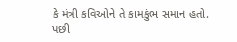કે મંત્રી કવિઓને તે કામકુંભ સમાન હતો. પછી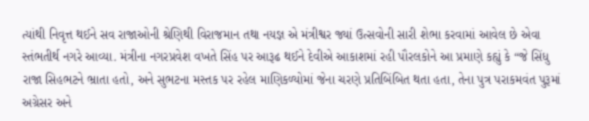ત્યાંથી નિવૃત્ત થઈને સવ રાજાઓની શ્રેણિથી વિરાજમાન તથા નયજ્ઞ એ મંત્રીશ્વર જ્યાં ઉત્સવોની સારી શેભા કરવામાં આવેલ છે એવા સ્તંભતીર્થ નગરે આવ્યા. મંત્રીના નગરપ્રવેશ વખતે સિંહ પર આરૂઢ થઈને દેવીએ આકાશમાં રહી પૌરલકોને આ પ્રમાણે કહ્યું કે “જે સિંધુ રાજા સિહભટને ભ્રાતા હતો, અને સુભટના મસ્તક પર રહેલ માણિકળ્યોમાં જેના ચરણે પ્રતિબિંબિત થતા હતા, તેના પુત્ર પરાકમવંત પુરૂમાં અગ્રેસર અને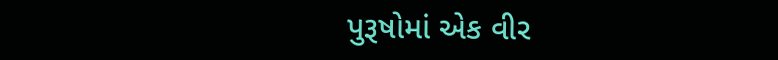પુરૂષોમાં એક વીર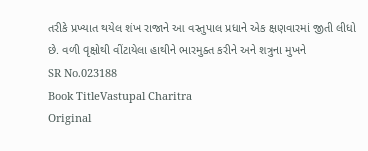તરીકે પ્રખ્યાત થયેલ શંખ રાજાને આ વસ્તુપાલ પ્રધાને એક ક્ષણવારમાં જીતી લીધો છે. વળી વૃક્ષોથી વીંટાયેલા હાથીને ભારમુક્ત કરીને અને શત્રુના મુખને
SR No.023188
Book TitleVastupal Charitra
Original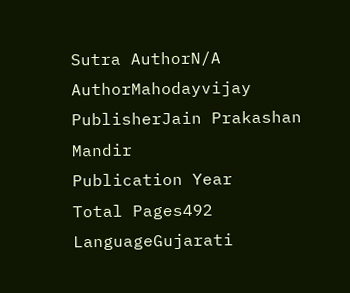Sutra AuthorN/A
AuthorMahodayvijay
PublisherJain Prakashan Mandir
Publication Year
Total Pages492
LanguageGujarati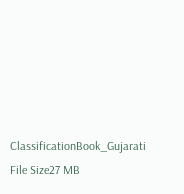ClassificationBook_Gujarati
File Size27 MB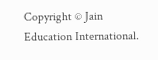Copyright © Jain Education International.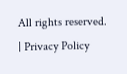All rights reserved. | Privacy Policy